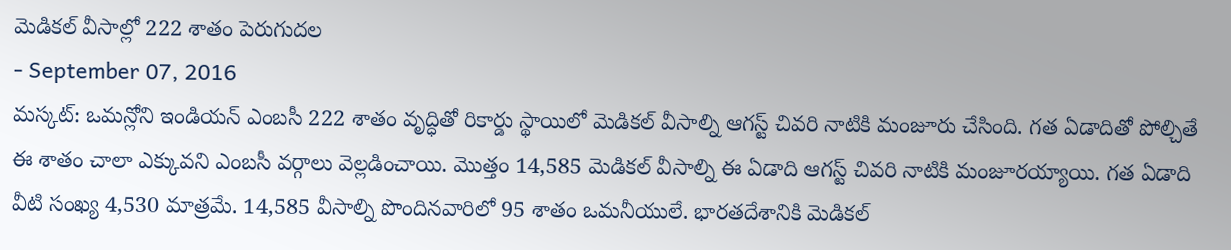మెడికల్ వీసాల్లో 222 శాతం పెరుగుదల
- September 07, 2016
మస్కట్: ఒమన్లోని ఇండియన్ ఎంబసీ 222 శాతం వృద్ధితో రికార్డు స్థాయిలో మెడికల్ వీసాల్ని ఆగస్ట్ చివరి నాటికి మంజూరు చేసింది. గత ఏడాదితో పోల్చితే ఈ శాతం చాలా ఎక్కువని ఎంబసీ వర్గాలు వెల్లడించాయి. మొత్తం 14,585 మెడికల్ వీసాల్ని ఈ ఏడాది ఆగస్ట్ చివరి నాటికి మంజూరయ్యాయి. గత ఏడాది వీటి సంఖ్య 4,530 మాత్రమే. 14,585 వీసాల్ని పొందినవారిలో 95 శాతం ఒమనీయులే. భారతదేశానికి మెడికల్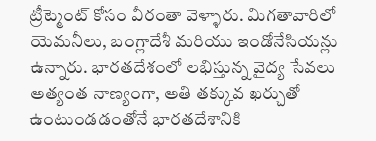ట్రీట్మెంట్ కోసం వీరంతా వెళ్ళారు. మిగతావారిలో యెమనీలు, బంగ్లాదేశీ మరియు ఇండోనేసియన్లు ఉన్నారు. భారతదేశంలో లభిస్తున్న వైద్య సేవలు అత్యంత నాణ్యంగా, అతి తక్కువ ఖర్చుతో ఉంటుండడంతోనే భారతదేశానికి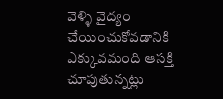వెళ్ళి వైద్యం చేయించుకోవడానికి ఎక్కువమంది ఆసక్తి చూపుతున్నట్లు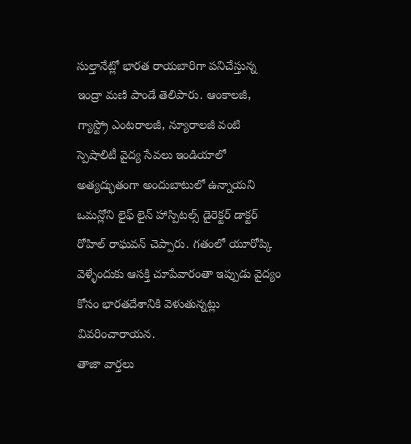సుల్తానేట్లో భారత రాయబారిగా పనిచేస్తున్న ఇంద్రా మణి పాండే తెలిపారు. ఆంకాలజీ, గ్యాస్ట్రో ఎంటరాలజీ, న్యూరాలజీ వంటి స్పెషాలిటీ వైద్య సేవలు ఇండియాలో అత్యద్భుతంగా అందుబాటులో ఉన్నాయని ఒమన్లోని లైఫ్ లైన్ హాస్పిటల్స్ డైరెక్టర్ డాక్టర్ రోహిల్ రాఘవన్ చెప్పారు. గతంలో యూరోప్కి వెళ్ళేందుకు ఆసక్తి చూపేవారంతా ఇప్పుడు వైద్యం కోసం భారతదేశానికి వెళుతున్నట్లు వివరించారాయన.
తాజా వార్తలు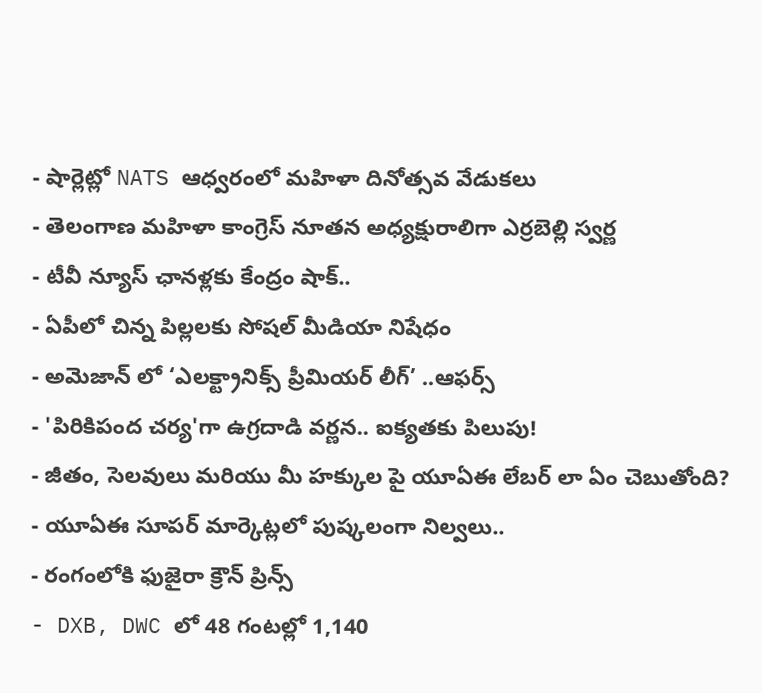- షార్లెట్లో NATS ఆధ్వరంలో మహిళా దినోత్సవ వేడుకలు
- తెలంగాణ మహిళా కాంగ్రెస్ నూతన అధ్యక్షురాలిగా ఎర్రబెల్లి స్వర్ణ
- టీవీ న్యూస్ ఛానళ్లకు కేంద్రం షాక్..
- ఏపీలో చిన్న పిల్లలకు సోషల్ మీడియా నిషేధం
- అమెజాన్ లో ‘ఎలక్ట్రానిక్స్ ప్రీమియర్ లీగ్’ ..ఆఫర్స్
- 'పిరికిపంద చర్య'గా ఉగ్రదాడి వర్ణన.. ఐక్యతకు పిలుపు!
- జీతం, సెలవులు మరియు మీ హక్కుల పై యూఏఈ లేబర్ లా ఏం చెబుతోంది?
- యూఏఈ సూపర్ మార్కెట్లలో పుష్కలంగా నిల్వలు..
- రంగంలోకి ఫుజైరా క్రౌన్ ప్రిన్స్
- DXB, DWC లో 48 గంటల్లో 1,140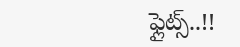ఫ్లైట్స్..!!